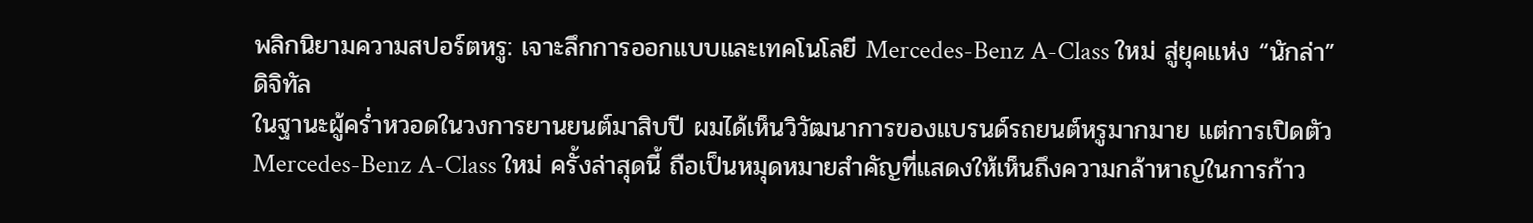พลิกนิยามความสปอร์ตหรู: เจาะลึกการออกแบบและเทคโนโลยี Mercedes-Benz A-Class ใหม่ สู่ยุคแห่ง “นักล่า” ดิจิทัล
ในฐานะผู้คร่ำหวอดในวงการยานยนต์มาสิบปี ผมได้เห็นวิวัฒนาการของแบรนด์รถยนต์หรูมากมาย แต่การเปิดตัว Mercedes-Benz A-Class ใหม่ ครั้งล่าสุดนี้ ถือเป็นหมุดหมายสำคัญที่แสดงให้เห็นถึงความกล้าหาญในการก้าว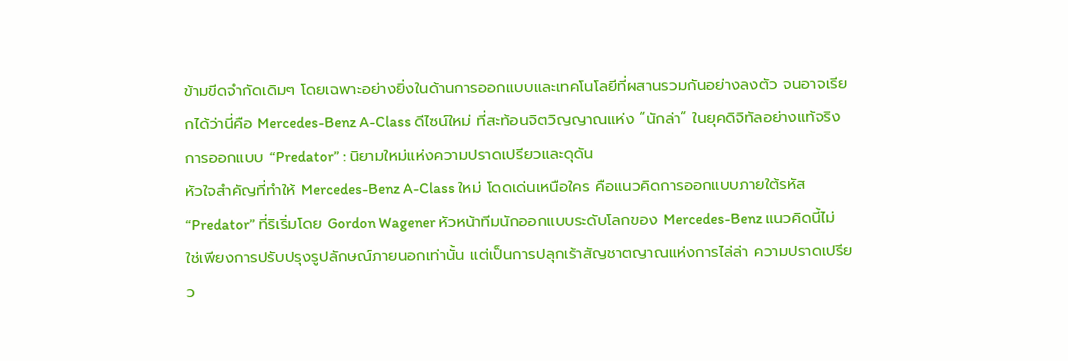ข้ามขีดจำกัดเดิมๆ โดยเฉพาะอย่างยิ่งในด้านการออกแบบและเทคโนโลยีที่ผสานรวมกันอย่างลงตัว จนอาจเรียกได้ว่านี่คือ Mercedes-Benz A-Class ดีไซน์ใหม่ ที่สะท้อนจิตวิญญาณแห่ง “นักล่า” ในยุคดิจิทัลอย่างแท้จริง
การออกแบบ “Predator” : นิยามใหม่แห่งความปราดเปรียวและดุดัน
หัวใจสำคัญที่ทำให้ Mercedes-Benz A-Class ใหม่ โดดเด่นเหนือใคร คือแนวคิดการออกแบบภายใต้รหัส “Predator” ที่ริเริ่มโดย Gordon Wagener หัวหน้าทีมนักออกแบบระดับโลกของ Mercedes-Benz แนวคิดนี้ไม่ใช่เพียงการปรับปรุงรูปลักษณ์ภายนอกเท่านั้น แต่เป็นการปลุกเร้าสัญชาตญาณแห่งการไล่ล่า ความปราดเปรียว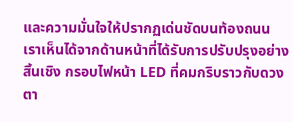และความมั่นใจให้ปรากฏเด่นชัดบนท้องถนน
เราเห็นได้จากด้านหน้าที่ได้รับการปรับปรุงอย่างสิ้นเชิง กรอบไฟหน้า LED ที่คมกริบราวกับดวงตา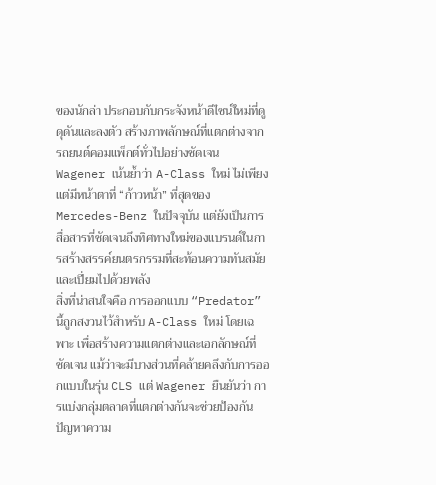ของนักล่า ประกอบกับกระจังหน้าดีไซน์ใหม่ที่ดูดุดันและลงตัว สร้างภาพลักษณ์ที่แตกต่างจากรถยนต์คอมแพ็กต์ทั่วไปอย่างชัดเจน Wagener เน้นย้ำว่า A-Class ใหม่ ไม่เพียงแต่มีหน้าตาที่ “ก้าวหน้า” ที่สุดของ Mercedes-Benz ในปัจจุบัน แต่ยังเป็นการสื่อสารที่ชัดเจนถึงทิศทางใหม่ของแบรนด์ในการสร้างสรรค์ยนตรกรรมที่สะท้อนความทันสมัยและเปี่ยมไปด้วยพลัง
สิ่งที่น่าสนใจคือ การออกแบบ “Predator” นี้ถูกสงวนไว้สำหรับ A-Class ใหม่ โดยเฉพาะ เพื่อสร้างความแตกต่างและเอกลักษณ์ที่ชัดเจน แม้ว่าจะมีบางส่วนที่คล้ายคลึงกับการออกแบบในรุ่น CLS แต่ Wagener ยืนยันว่า การแบ่งกลุ่มตลาดที่แตกต่างกันจะช่วยป้องกันปัญหาความ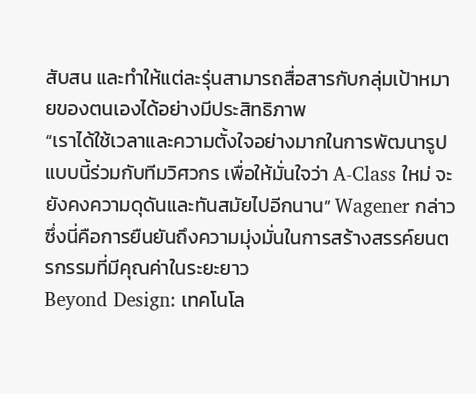สับสน และทำให้แต่ละรุ่นสามารถสื่อสารกับกลุ่มเป้าหมายของตนเองได้อย่างมีประสิทธิภาพ
“เราได้ใช้เวลาและความตั้งใจอย่างมากในการพัฒนารูปแบบนี้ร่วมกับทีมวิศวกร เพื่อให้มั่นใจว่า A-Class ใหม่ จะยังคงความดุดันและทันสมัยไปอีกนาน” Wagener กล่าว ซึ่งนี่คือการยืนยันถึงความมุ่งมั่นในการสร้างสรรค์ยนตรกรรมที่มีคุณค่าในระยะยาว
Beyond Design: เทคโนโล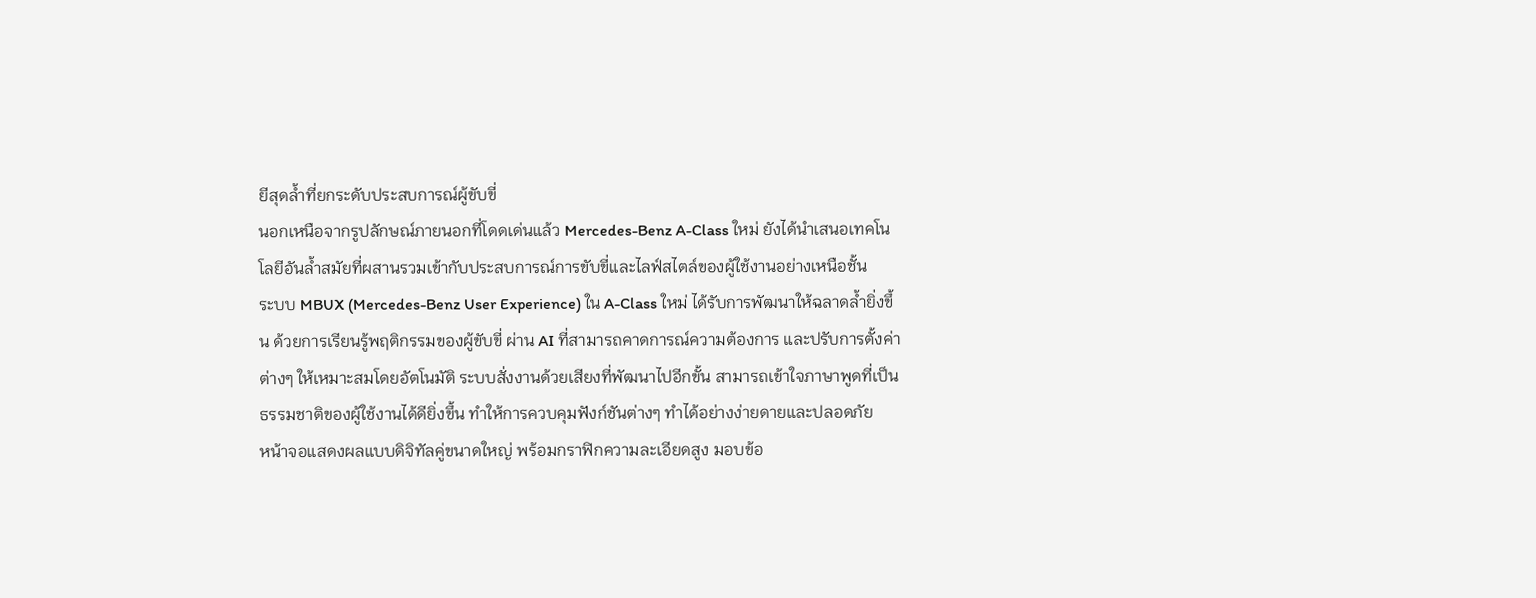ยีสุดล้ำที่ยกระดับประสบการณ์ผู้ขับขี่
นอกเหนือจากรูปลักษณ์ภายนอกที่โดดเด่นแล้ว Mercedes-Benz A-Class ใหม่ ยังได้นำเสนอเทคโนโลยีอันล้ำสมัยที่ผสานรวมเข้ากับประสบการณ์การขับขี่และไลฟ์สไตล์ของผู้ใช้งานอย่างเหนือชั้น
ระบบ MBUX (Mercedes-Benz User Experience) ใน A-Class ใหม่ ได้รับการพัฒนาให้ฉลาดล้ำยิ่งขึ้น ด้วยการเรียนรู้พฤติกรรมของผู้ขับขี่ ผ่าน AI ที่สามารถคาดการณ์ความต้องการ และปรับการตั้งค่าต่างๆ ให้เหมาะสมโดยอัตโนมัติ ระบบสั่งงานด้วยเสียงที่พัฒนาไปอีกขั้น สามารถเข้าใจภาษาพูดที่เป็นธรรมชาติของผู้ใช้งานได้ดียิ่งขึ้น ทำให้การควบคุมฟังก์ชันต่างๆ ทำได้อย่างง่ายดายและปลอดภัย
หน้าจอแสดงผลแบบดิจิทัลคู่ขนาดใหญ่ พร้อมกราฟิกความละเอียดสูง มอบข้อ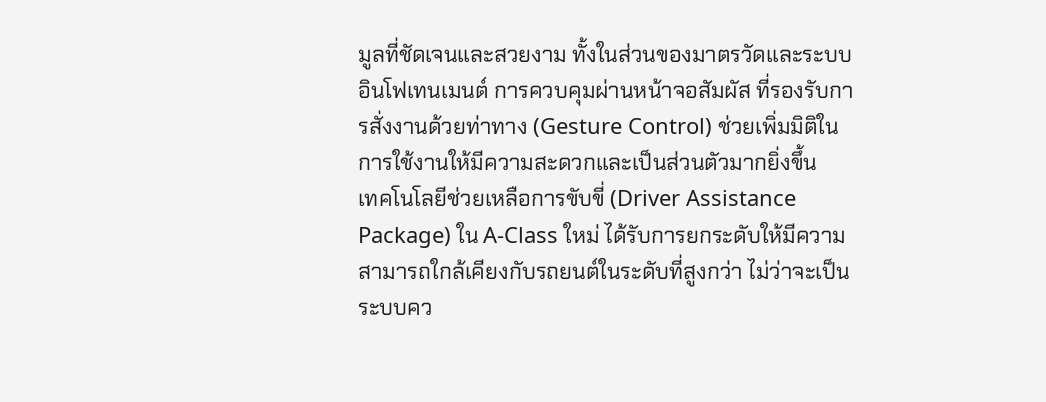มูลที่ชัดเจนและสวยงาม ทั้งในส่วนของมาตรวัดและระบบอินโฟเทนเมนต์ การควบคุมผ่านหน้าจอสัมผัส ที่รองรับการสั่งงานด้วยท่าทาง (Gesture Control) ช่วยเพิ่มมิติในการใช้งานให้มีความสะดวกและเป็นส่วนตัวมากยิ่งขึ้น
เทคโนโลยีช่วยเหลือการขับขี่ (Driver Assistance Package) ใน A-Class ใหม่ ได้รับการยกระดับให้มีความสามารถใกล้เคียงกับรถยนต์ในระดับที่สูงกว่า ไม่ว่าจะเป็นระบบคว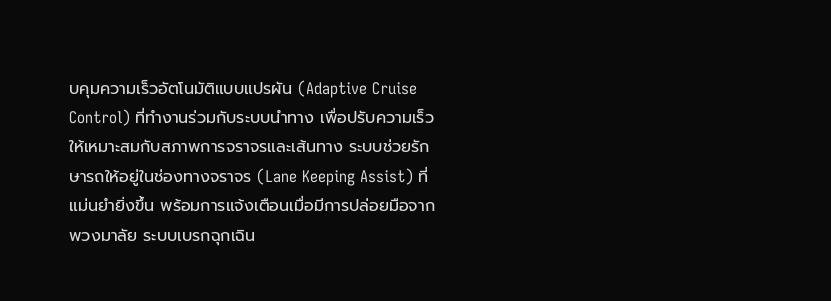บคุมความเร็วอัตโนมัติแบบแปรผัน (Adaptive Cruise Control) ที่ทำงานร่วมกับระบบนำทาง เพื่อปรับความเร็วให้เหมาะสมกับสภาพการจราจรและเส้นทาง ระบบช่วยรักษารถให้อยู่ในช่องทางจราจร (Lane Keeping Assist) ที่แม่นยำยิ่งขึ้น พร้อมการแจ้งเตือนเมื่อมีการปล่อยมือจากพวงมาลัย ระบบเบรกฉุกเฉิน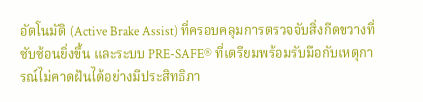อัตโนมัติ (Active Brake Assist) ที่ครอบคลุมการตรวจจับสิ่งกีดขวางที่ซับซ้อนยิ่งขึ้น และระบบ PRE-SAFE® ที่เตรียมพร้อมรับมือกับเหตุการณ์ไม่คาดฝันได้อย่างมีประสิทธิภา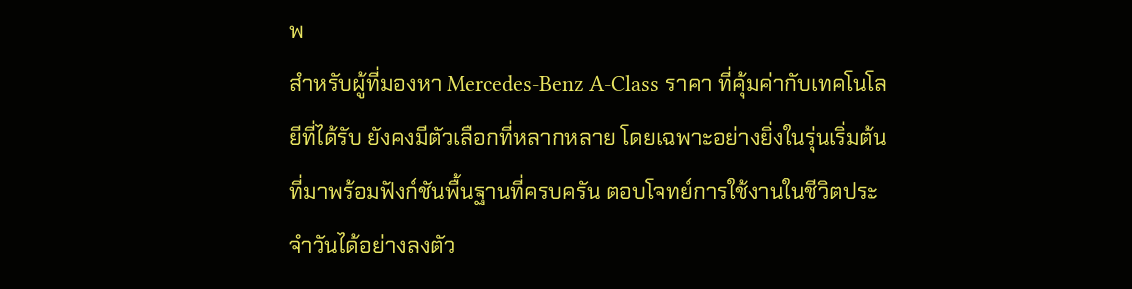พ
สำหรับผู้ที่มองหา Mercedes-Benz A-Class ราคา ที่คุ้มค่ากับเทคโนโลยีที่ได้รับ ยังคงมีตัวเลือกที่หลากหลาย โดยเฉพาะอย่างยิ่งในรุ่นเริ่มต้นที่มาพร้อมฟังก์ชันพื้นฐานที่ครบครัน ตอบโจทย์การใช้งานในชีวิตประจำวันได้อย่างลงตัว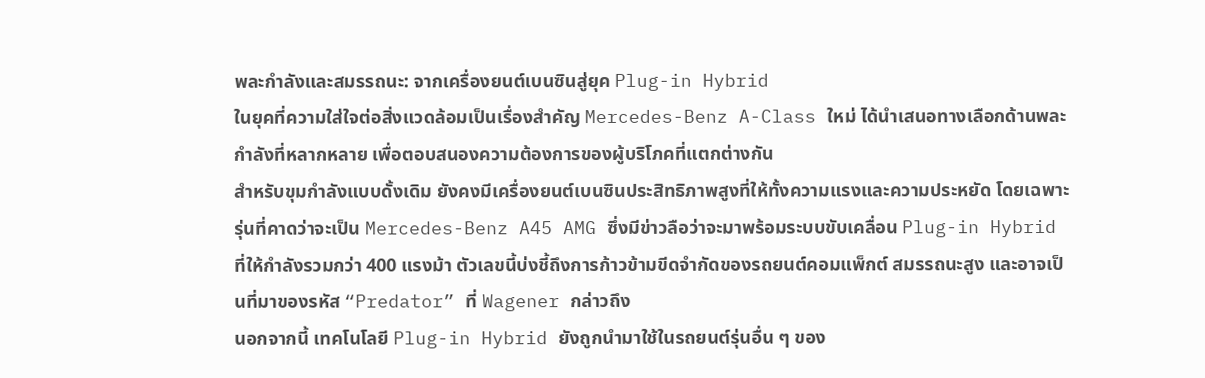พละกำลังและสมรรถนะ: จากเครื่องยนต์เบนซินสู่ยุค Plug-in Hybrid
ในยุคที่ความใส่ใจต่อสิ่งแวดล้อมเป็นเรื่องสำคัญ Mercedes-Benz A-Class ใหม่ ได้นำเสนอทางเลือกด้านพละกำลังที่หลากหลาย เพื่อตอบสนองความต้องการของผู้บริโภคที่แตกต่างกัน
สำหรับขุมกำลังแบบดั้งเดิม ยังคงมีเครื่องยนต์เบนซินประสิทธิภาพสูงที่ให้ทั้งความแรงและความประหยัด โดยเฉพาะรุ่นที่คาดว่าจะเป็น Mercedes-Benz A45 AMG ซึ่งมีข่าวลือว่าจะมาพร้อมระบบขับเคลื่อน Plug-in Hybrid ที่ให้กำลังรวมกว่า 400 แรงม้า ตัวเลขนี้บ่งชี้ถึงการก้าวข้ามขีดจำกัดของรถยนต์คอมแพ็กต์ สมรรถนะสูง และอาจเป็นที่มาของรหัส “Predator” ที่ Wagener กล่าวถึง
นอกจากนี้ เทคโนโลยี Plug-in Hybrid ยังถูกนำมาใช้ในรถยนต์รุ่นอื่น ๆ ของ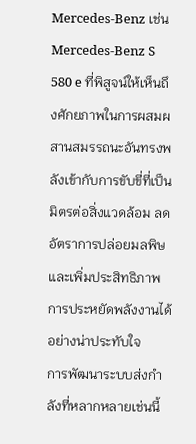Mercedes-Benz เช่น Mercedes-Benz S 580 e ที่พิสูจน์ให้เห็นถึงศักยภาพในการผสมผสานสมรรถนะอันทรงพลังเข้ากับการขับขี่ที่เป็นมิตรต่อสิ่งแวดล้อม ลดอัตราการปล่อยมลพิษ และเพิ่มประสิทธิภาพการประหยัดพลังงานได้อย่างน่าประทับใจ
การพัฒนาระบบส่งกำลังที่หลากหลายเช่นนี้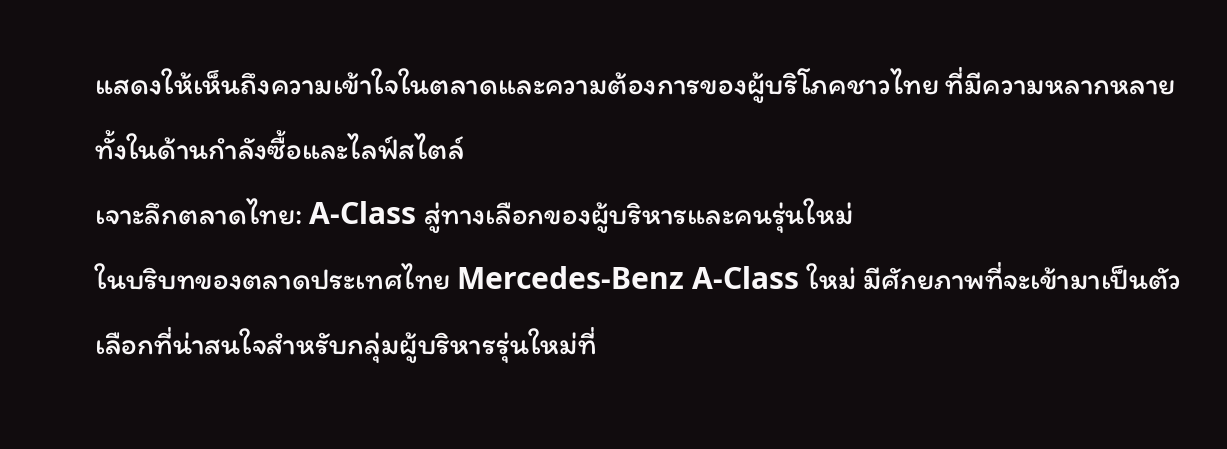แสดงให้เห็นถึงความเข้าใจในตลาดและความต้องการของผู้บริโภคชาวไทย ที่มีความหลากหลายทั้งในด้านกำลังซื้อและไลฟ์สไตล์
เจาะลึกตลาดไทย: A-Class สู่ทางเลือกของผู้บริหารและคนรุ่นใหม่
ในบริบทของตลาดประเทศไทย Mercedes-Benz A-Class ใหม่ มีศักยภาพที่จะเข้ามาเป็นตัวเลือกที่น่าสนใจสำหรับกลุ่มผู้บริหารรุ่นใหม่ที่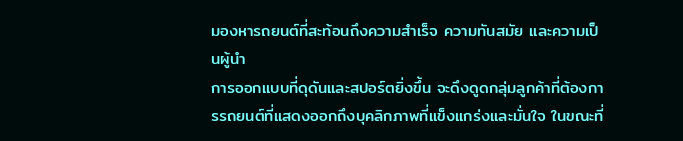มองหารถยนต์ที่สะท้อนถึงความสำเร็จ ความทันสมัย และความเป็นผู้นำ
การออกแบบที่ดุดันและสปอร์ตยิ่งขึ้น จะดึงดูดกลุ่มลูกค้าที่ต้องการรถยนต์ที่แสดงออกถึงบุคลิกภาพที่แข็งแกร่งและมั่นใจ ในขณะที่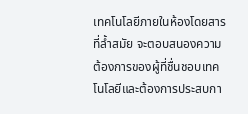เทคโนโลยีภายในห้องโดยสารที่ล้ำสมัย จะตอบสนองความต้องการของผู้ที่ชื่นชอบเทคโนโลยีและต้องการประสบกา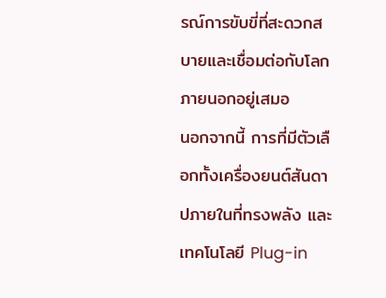รณ์การขับขี่ที่สะดวกสบายและเชื่อมต่อกับโลกภายนอกอยู่เสมอ
นอกจากนี้ การที่มีตัวเลือกทั้งเครื่องยนต์สันดาปภายในที่ทรงพลัง และเทคโนโลยี Plug-in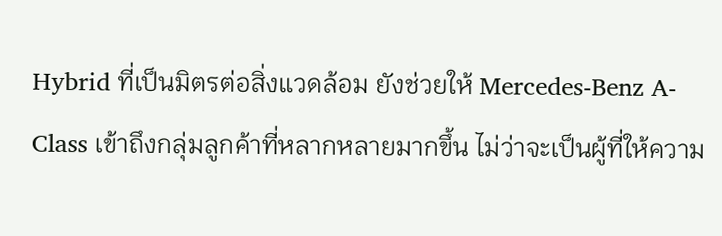Hybrid ที่เป็นมิตรต่อสิ่งแวดล้อม ยังช่วยให้ Mercedes-Benz A-Class เข้าถึงกลุ่มลูกค้าที่หลากหลายมากขึ้น ไม่ว่าจะเป็นผู้ที่ให้ความ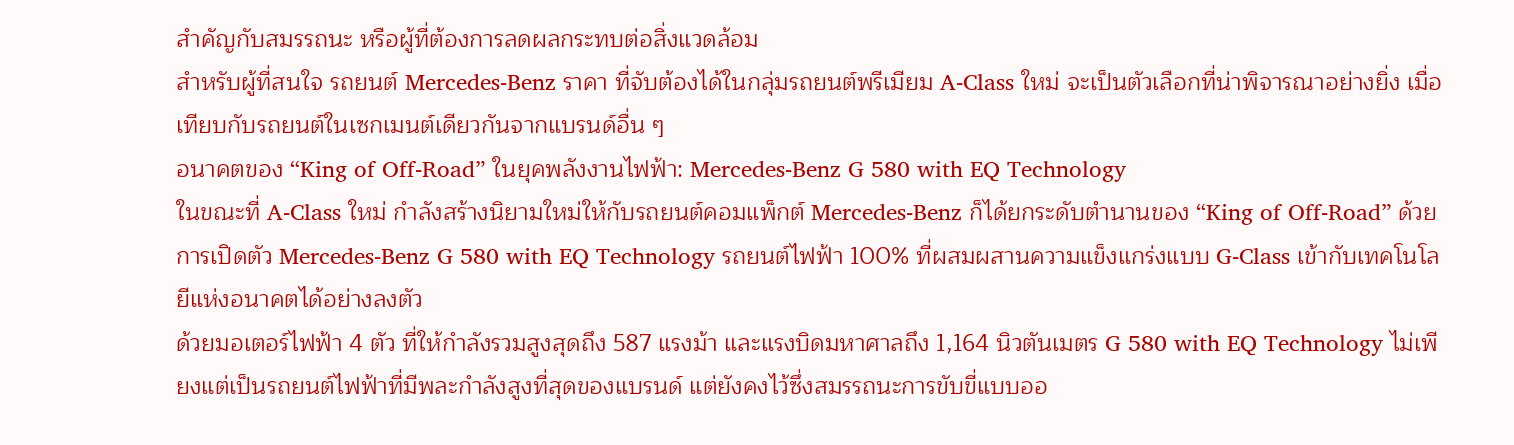สำคัญกับสมรรถนะ หรือผู้ที่ต้องการลดผลกระทบต่อสิ่งแวดล้อม
สำหรับผู้ที่สนใจ รถยนต์ Mercedes-Benz ราคา ที่จับต้องได้ในกลุ่มรถยนต์พรีเมียม A-Class ใหม่ จะเป็นตัวเลือกที่น่าพิจารณาอย่างยิ่ง เมื่อเทียบกับรถยนต์ในเซกเมนต์เดียวกันจากแบรนด์อื่น ๆ
อนาคตของ “King of Off-Road” ในยุคพลังงานไฟฟ้า: Mercedes-Benz G 580 with EQ Technology
ในขณะที่ A-Class ใหม่ กำลังสร้างนิยามใหม่ให้กับรถยนต์คอมแพ็กต์ Mercedes-Benz ก็ได้ยกระดับตำนานของ “King of Off-Road” ด้วยการเปิดตัว Mercedes-Benz G 580 with EQ Technology รถยนต์ไฟฟ้า 100% ที่ผสมผสานความแข็งแกร่งแบบ G-Class เข้ากับเทคโนโลยีแห่งอนาคตได้อย่างลงตัว
ด้วยมอเตอร์ไฟฟ้า 4 ตัว ที่ให้กำลังรวมสูงสุดถึง 587 แรงม้า และแรงบิดมหาศาลถึง 1,164 นิวตันเมตร G 580 with EQ Technology ไม่เพียงแต่เป็นรถยนต์ไฟฟ้าที่มีพละกำลังสูงที่สุดของแบรนด์ แต่ยังคงไว้ซึ่งสมรรถนะการขับขี่แบบออ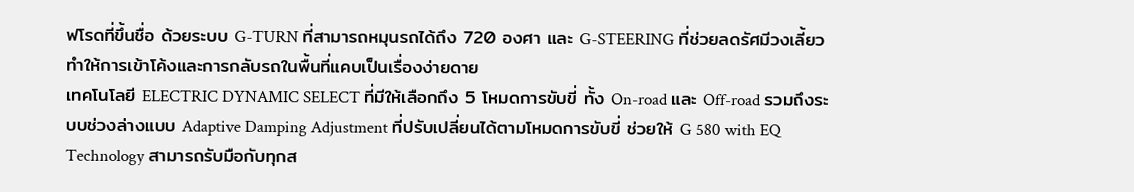ฟโรดที่ขึ้นชื่อ ด้วยระบบ G-TURN ที่สามารถหมุนรถได้ถึง 720 องศา และ G-STEERING ที่ช่วยลดรัศมีวงเลี้ยว ทำให้การเข้าโค้งและการกลับรถในพื้นที่แคบเป็นเรื่องง่ายดาย
เทคโนโลยี ELECTRIC DYNAMIC SELECT ที่มีให้เลือกถึง 5 โหมดการขับขี่ ทั้ง On-road และ Off-road รวมถึงระบบช่วงล่างแบบ Adaptive Damping Adjustment ที่ปรับเปลี่ยนได้ตามโหมดการขับขี่ ช่วยให้ G 580 with EQ Technology สามารถรับมือกับทุกส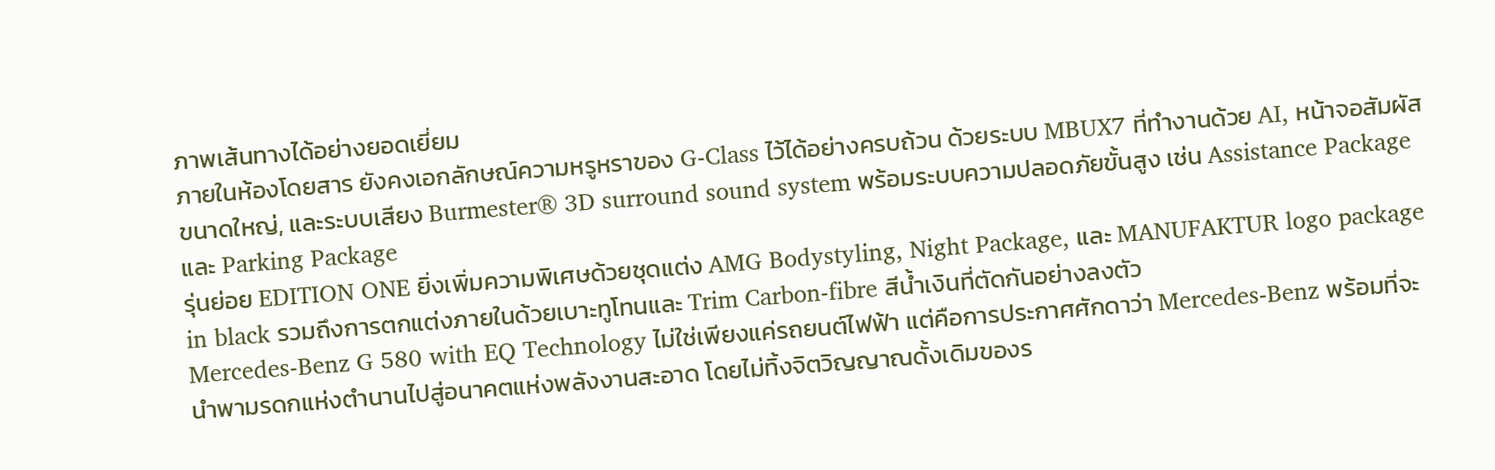ภาพเส้นทางได้อย่างยอดเยี่ยม
ภายในห้องโดยสาร ยังคงเอกลักษณ์ความหรูหราของ G-Class ไว้ได้อย่างครบถ้วน ด้วยระบบ MBUX7 ที่ทำงานด้วย AI, หน้าจอสัมผัสขนาดใหญ่, และระบบเสียง Burmester® 3D surround sound system พร้อมระบบความปลอดภัยขั้นสูง เช่น Assistance Package และ Parking Package
รุ่นย่อย EDITION ONE ยิ่งเพิ่มความพิเศษด้วยชุดแต่ง AMG Bodystyling, Night Package, และ MANUFAKTUR logo package in black รวมถึงการตกแต่งภายในด้วยเบาะทูโทนและ Trim Carbon-fibre สีน้ำเงินที่ตัดกันอย่างลงตัว
Mercedes-Benz G 580 with EQ Technology ไม่ใช่เพียงแค่รถยนต์ไฟฟ้า แต่คือการประกาศศักดาว่า Mercedes-Benz พร้อมที่จะนำพามรดกแห่งตำนานไปสู่อนาคตแห่งพลังงานสะอาด โดยไม่ทิ้งจิตวิญญาณดั้งเดิมของร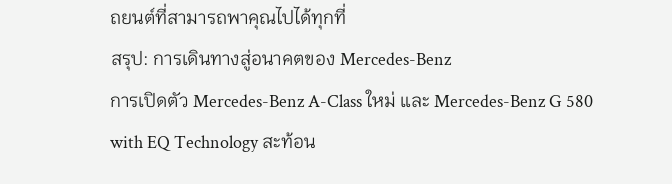ถยนต์ที่สามารถพาคุณไปได้ทุกที่
สรุป: การเดินทางสู่อนาคตของ Mercedes-Benz
การเปิดตัว Mercedes-Benz A-Class ใหม่ และ Mercedes-Benz G 580 with EQ Technology สะท้อน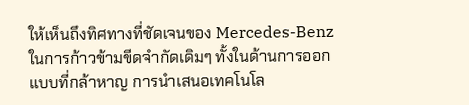ให้เห็นถึงทิศทางที่ชัดเจนของ Mercedes-Benz ในการก้าวข้ามขีดจำกัดเดิมๆ ทั้งในด้านการออกแบบที่กล้าหาญ การนำเสนอเทคโนโล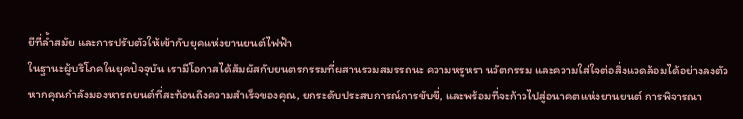ยีที่ล้ำสมัย และการปรับตัวให้เข้ากับยุคแห่งยานยนต์ไฟฟ้า
ในฐานะผู้บริโภคในยุคปัจจุบัน เรามีโอกาสได้สัมผัสกับยนตรกรรมที่ผสานรวมสมรรถนะ ความหรูหรา นวัตกรรม และความใส่ใจต่อสิ่งแวดล้อมได้อย่างลงตัว
หากคุณกำลังมองหารถยนต์ที่สะท้อนถึงความสำเร็จของคุณ, ยกระดับประสบการณ์การขับขี่, และพร้อมที่จะก้าวไปสู่อนาคตแห่งยานยนต์ การพิจารณา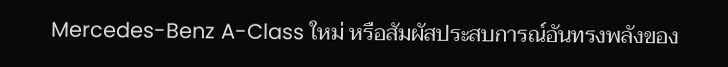Mercedes-Benz A-Class ใหม่ หรือสัมผัสประสบการณ์อันทรงพลังของ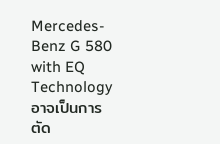Mercedes-Benz G 580 with EQ Technology อาจเป็นการตัด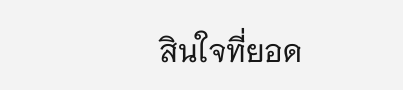สินใจที่ยอด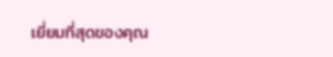เยี่ยมที่สุดของคุณ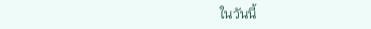ในวันนี้